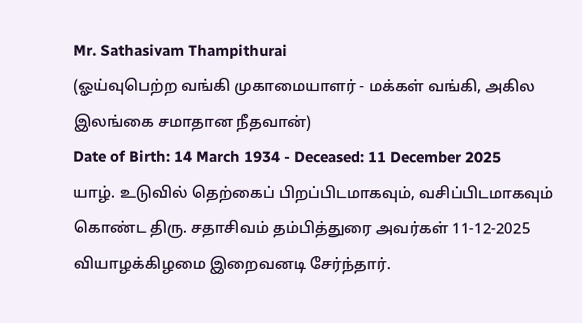Mr. Sathasivam Thampithurai
(ஓய்வுபெற்ற வங்கி முகாமையாளர் - மக்கள் வங்கி, அகில இலங்கை சமாதான நீதவான்)
Date of Birth: 14 March 1934 - Deceased: 11 December 2025
யாழ். உடுவில் தெற்கைப் பிறப்பிடமாகவும், வசிப்பிடமாகவும் கொண்ட திரு. சதாசிவம் தம்பித்துரை அவர்கள் 11-12-2025 வியாழக்கிழமை இறைவனடி சேர்ந்தார்.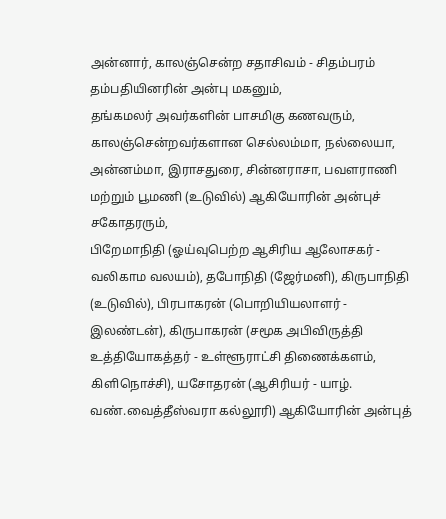அன்னார், காலஞ்சென்ற சதாசிவம் - சிதம்பரம் தம்பதியினரின் அன்பு மகனும்,
தங்கமலர் அவர்களின் பாசமிகு கணவரும்,
காலஞ்சென்றவர்களான செல்லம்மா, நல்லையா, அன்னம்மா, இராசதுரை, சின்னராசா, பவளராணி மற்றும் பூமணி (உடுவில்) ஆகியோரின் அன்புச் சகோதரரும்,
பிறேமாநிதி (ஓய்வுபெற்ற ஆசிரிய ஆலோசகர் - வலிகாம வலயம்), தபோநிதி (ஜேர்மனி), கிருபாநிதி (உடுவில்), பிரபாகரன் (பொறியியலாளர் - இலண்டன்), கிருபாகரன் (சமூக அபிவிருத்தி உத்தியோகத்தர் - உள்ளூராட்சி திணைக்களம், கிளிநொச்சி), யசோதரன் (ஆசிரியர் - யாழ். வண்.வைத்தீஸ்வரா கல்லூரி) ஆகியோரின் அன்புத்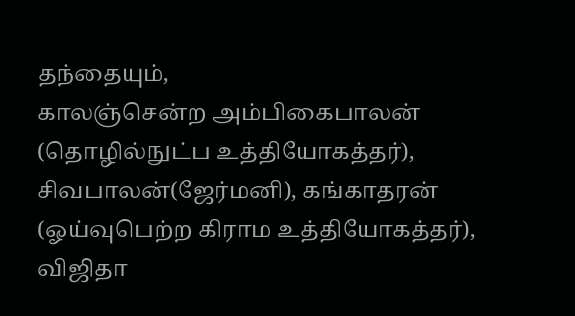தந்தையும்,
காலஞ்சென்ற அம்பிகைபாலன் (தொழில்நுட்ப உத்தியோகத்தர்), சிவபாலன்(ஜேர்மனி), கங்காதரன் (ஓய்வுபெற்ற கிராம உத்தியோகத்தர்), விஜிதா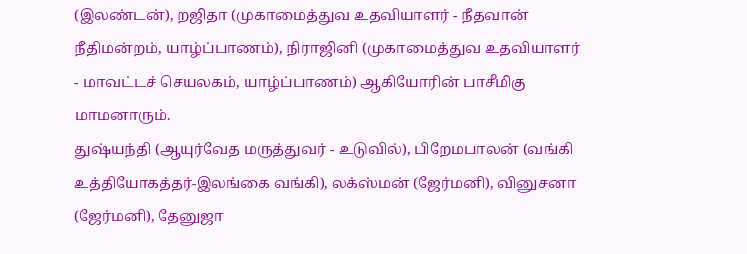(இலண்டன்), றஜிதா (முகாமைத்துவ உதவியாளர் - நீதவான் நீதிமன்றம், யாழ்ப்பாணம்), நிராஜினி (முகாமைத்துவ உதவியாளர் - மாவட்டச் செயலகம், யாழ்ப்பாணம்) ஆகியோரின் பாசீமிகு மாமனாரும்.
துஷ்யந்தி (ஆயுர்வேத மருத்துவர் - உடுவில்), பிறேமபாலன் (வங்கி உத்தியோகத்தர்-இலங்கை வங்கி), லக்ஸ்மன் (ஜேர்மனி), வினுசனா (ஜேர்மனி), தேனுஜா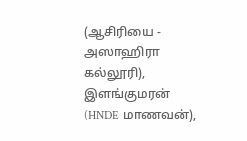(ஆசிரியை - அஸாஹிரா கல்லூரி), இளங்குமரன் (HNDE மாணவன்),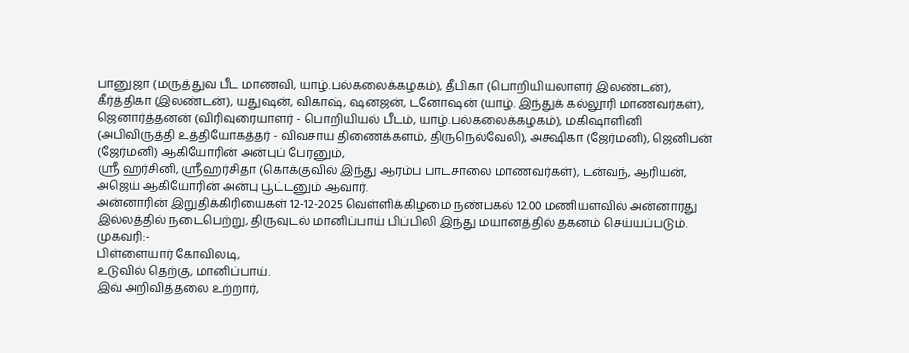பானுஜா (மருத்துவ பீட மாணவி, யாழ்.பல்கலைக்கழகம்), தீபிகா (பொறியியலாளர் இலண்டன்), கீர்த்திகா (இலண்டன்), யதுஷன், விகாஷ், ஷனஜன், டனோஷன் (யாழ். இந்துக் கல்லூரி மாணவர்கள்), ஜெனார்த்தனன் (விரிவுரையாளர் - பொறியியல் பீடம், யாழ்.பல்கலைக்கழகம்), மகிஷாளினி (அபிவிருத்தி உத்தியோகத்தர் - விவசாய திணைக்களம், திருநெல்வேலி), அக்ஷிகா (ஜேர்மனி), ஜெனிபன் (ஜேர்மனி) ஆகியோரின் அன்புப் பேரனும்,
ஸ்ரீ ஹர்சினி, ஸ்ரீஹர்சிதா (கொக்குவில் இந்து ஆரம்ப பாடசாலை மாணவர்கள்), டன்வந், ஆரியன், அஜெய் ஆகியோரின் அன்பு பூட்டனும் ஆவார்.
அன்னாரின் இறுதிக்கிரியைகள் 12-12-2025 வெள்ளிக்கிழமை நண்பகல் 12.00 மணியளவில் அன்னாரது இல்லத்தில் நடைபெற்று, திருவுடல் மானிப்பாய் பிப்பிலி இந்து மயானத்தில் தகனம் செய்யப்படும்.
முகவரி:-
பிள்ளையார் கோவிலடி,
உடுவில் தெற்கு, மானிப்பாய்.
இவ் அறிவித்தலை உற்றார்,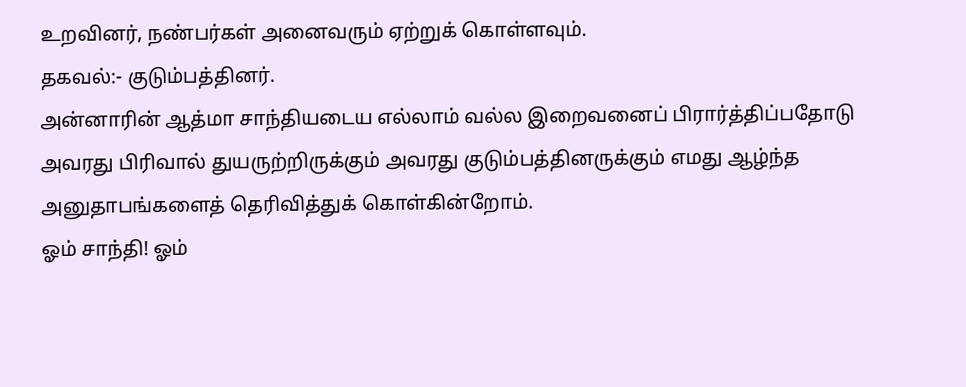உறவினர், நண்பர்கள் அனைவரும் ஏற்றுக் கொள்ளவும்.
தகவல்:- குடும்பத்தினர்.
அன்னாரின் ஆத்மா சாந்தியடைய எல்லாம் வல்ல இறைவனைப் பிரார்த்திப்பதோடு அவரது பிரிவால் துயருற்றிருக்கும் அவரது குடும்பத்தினருக்கும் எமது ஆழ்ந்த அனுதாபங்களைத் தெரிவித்துக் கொள்கின்றோம்.
ஓம் சாந்தி! ஓம்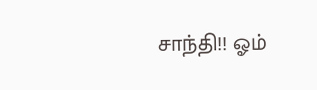சாந்தி!! ஓம்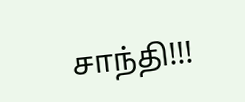சாந்தி!!!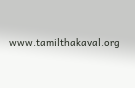www.tamilthakaval.org